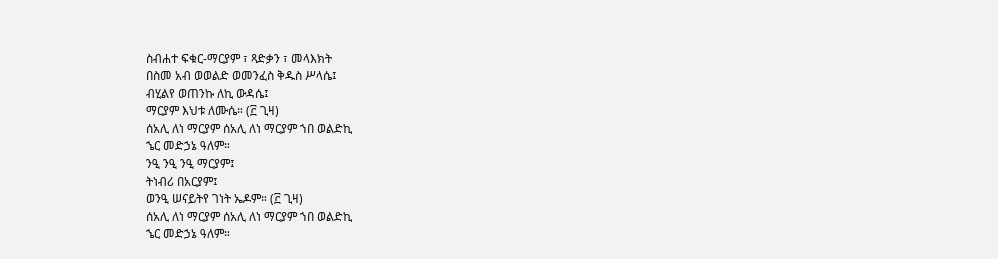ስብሐተ ፍቁር-ማርያም ፣ ጻድቃን ፣ መላእክት
በስመ አብ ወወልድ ወመንፈስ ቅዱስ ሥላሴ፤
ብሂልየ ወጠንኩ ለኪ ውዳሴ፤
ማርያም እህቱ ለሙሴ። (፫ ጊዛ)
ሰአሊ ለነ ማርያም ሰአሊ ለነ ማርያም ኀበ ወልድኪ
ኄር መድኃኔ ዓለም።
ንዒ ንዒ ንዒ ማርያም፤
ትነብሪ በአርያም፤
ወንዒ ሠናይትየ ገነት ኤዶም። (፫ ጊዛ)
ሰአሊ ለነ ማርያም ሰአሊ ለነ ማርያም ኀበ ወልድኪ
ኄር መድኃኔ ዓለም።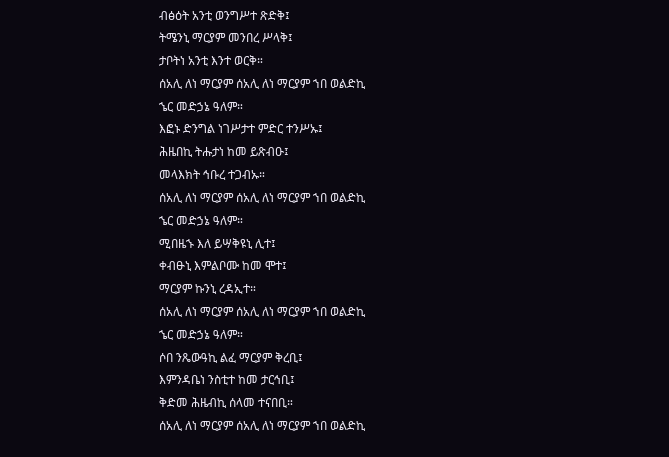ብፅዕት አንቲ ወንግሥተ ጽድቅ፤
ትሜንኒ ማርያም መንበረ ሥላቅ፤
ታቦትነ አንቲ እንተ ወርቅ።
ሰአሊ ለነ ማርያም ሰአሊ ለነ ማርያም ኀበ ወልድኪ
ኄር መድኃኔ ዓለም።
እፎኑ ድንግል ነገሥታተ ምድር ተንሥኡ፤
ሕዜበኪ ትሑታነ ከመ ይጽብዑ፤
መላእክት ኅቡረ ተጋብኡ።
ሰአሊ ለነ ማርያም ሰአሊ ለነ ማርያም ኀበ ወልድኪ
ኄር መድኃኔ ዓለም።
ሚበዜኁ እለ ይሣቅዩኒ ሊተ፤
ቀብፁኒ እምልቦሙ ከመ ሞተ፤
ማርያም ኩንኒ ረዳኢተ።
ሰአሊ ለነ ማርያም ሰአሊ ለነ ማርያም ኀበ ወልድኪ
ኄር መድኃኔ ዓለም።
ሶበ ንጼውዓኪ ልፈ ማርያም ቅረቢ፤
እምንዳቤነ ንስቲተ ከመ ታርኅቢ፤
ቅድመ ሕዜብኪ ሰላመ ተናበቢ።
ሰአሊ ለነ ማርያም ሰአሊ ለነ ማርያም ኀበ ወልድኪ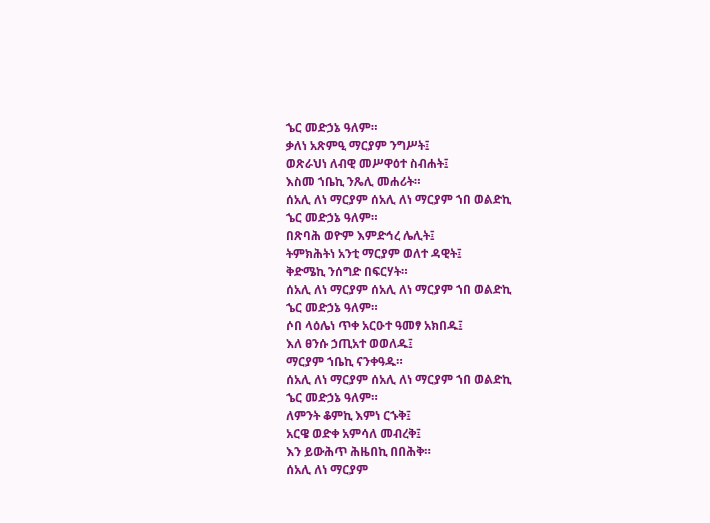ኄር መድኃኔ ዓለም።
ቃለነ አጽምዒ ማርያም ንግሥት፤
ወጽራህነ ለብዊ መሥዋዕተ ስብሐት፤
እስመ ኀቤኪ ንጼሊ መሐሪት።
ሰአሊ ለነ ማርያም ሰአሊ ለነ ማርያም ኀበ ወልድኪ
ኄር መድኃኔ ዓለም።
በጽባሕ ወዮም እምድኅረ ሌሊት፤
ትምክሕትነ አንቲ ማርያም ወለተ ዳዊት፤
ቅድሜኪ ንሰግድ በፍርሃት።
ሰአሊ ለነ ማርያም ሰአሊ ለነ ማርያም ኀበ ወልድኪ
ኄር መድኃኔ ዓለም።
ሶበ ላዕሌነ ጥቀ አርዑተ ዓመፃ አክበዱ፤
እለ ፀንሱ ኃጢአተ ወወለዱ፤
ማርያም ኀቤኪ ናንቀዓዱ።
ሰአሊ ለነ ማርያም ሰአሊ ለነ ማርያም ኀበ ወልድኪ
ኄር መድኃኔ ዓለም።
ለምንት ቆምኪ እምነ ርኁቅ፤
አርዌ ወድቀ አምሳለ መብረቅ፤
እን ይውሕጥ ሕዜበኪ በበሕቅ።
ሰአሊ ለነ ማርያም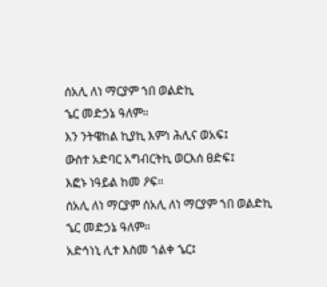ሰአሊ ለነ ማርያም ኀበ ወልድኪ
ኄር መድኃኔ ዓለም።
እን ንትዌከል ኪያኪ እምነ ሕሊና ወአፍ፤
ውስተ አድባር አግብርትኪ ወርእሰ ፀድፍ፤
እፎኑ ነዓይል ከመ ዖፍ።
ሰአሊ ለነ ማርያም ሰአሊ ለነ ማርያም ኀበ ወልድኪ
ኄር መድኃኔ ዓለም።
አድኅነኒ ሊተ እስመ ኀልቀ ኄር፤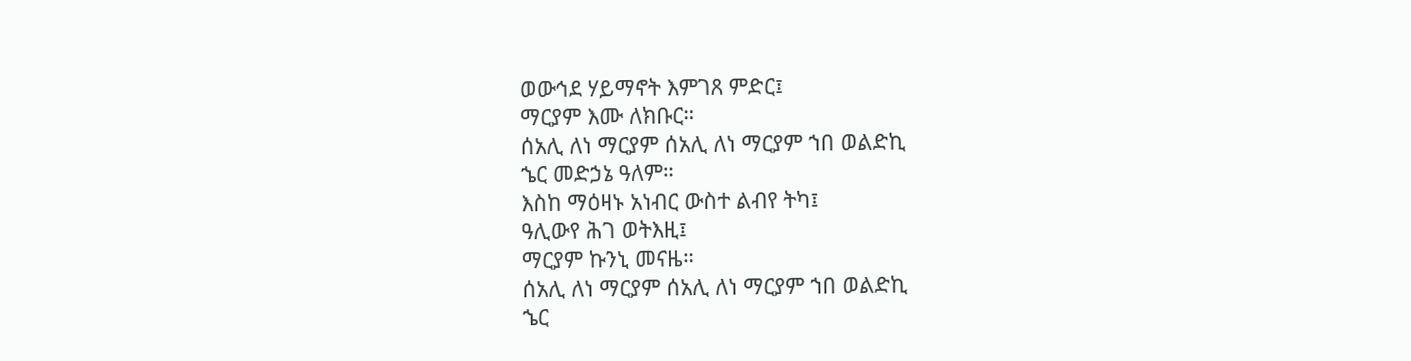ወውኅደ ሃይማኖት እምገጸ ምድር፤
ማርያም እሙ ለክቡር።
ሰአሊ ለነ ማርያም ሰአሊ ለነ ማርያም ኀበ ወልድኪ
ኄር መድኃኔ ዓለም።
እስከ ማዕዛኑ አነብር ውስተ ልብየ ትካ፤
ዓሊውየ ሕገ ወትእዚ፤
ማርያም ኩንኒ መናዜ።
ሰአሊ ለነ ማርያም ሰአሊ ለነ ማርያም ኀበ ወልድኪ
ኄር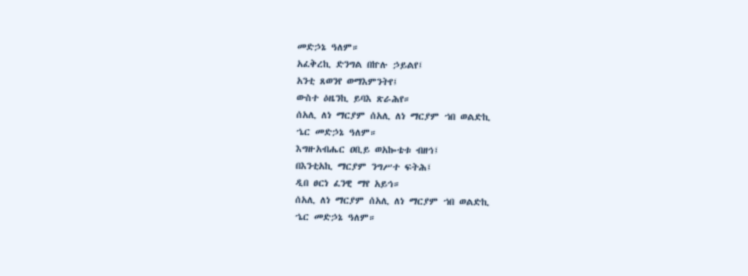መድኃኔ ዓለም።
አፈቅረኪ ድንግል በኵሉ ኃይልየ፤
አንቲ ጸወንየ ወማእምንትየ፤
ውስተ ዕዜንኪ ይባእ ጽራሕየ።
ሰአሊ ለነ ማርያም ሰአሊ ለነ ማርያም ኀበ ወልድኪ
ኄር መድኃኔ ዓለም።
እግዙአብሔር ዐቢይ ወአኰቴቱ ብዘኅ፤
በእንቲአኪ ማርያም ንግሥተ ፍትሕ፤
ዲበ ፀርነ ፈንዊ ማየ አይኅ።
ሰአሊ ለነ ማርያም ሰአሊ ለነ ማርያም ኀበ ወልድኪ
ኄር መድኃኔ ዓለም።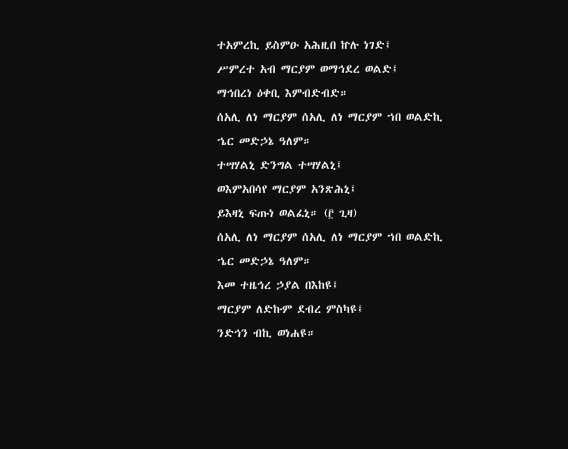ተአምረኪ ይስምዑ አሕዚበ ኵሉ ነገድ፤
ሥምረተ አብ ማርያም ወማኅደረ ወልድ፤
ማኅበረነ ዕቀቢ እምብድብድ።
ሰአሊ ለነ ማርያም ሰአሊ ለነ ማርያም ኀበ ወልድኪ
ኄር መድኃኔ ዓለም።
ተሣሃልኒ ድንግል ተሣሃልኒ፤
ወእምአበሳየ ማርያም አንጽሕኒ፤
ይእዛኒ ፍጡነ ወልፈኒ። (፫ ጊዛ)
ሰአሊ ለነ ማርያም ሰአሊ ለነ ማርያም ኀበ ወልድኪ
ኄር መድኃኔ ዓለም።
እመ ተዜኅረ ኃያል በእከዩ፤
ማርያም ለድኩም ደብረ ምስካዩ፤
ንድኅን ብኪ ወነሐዩ።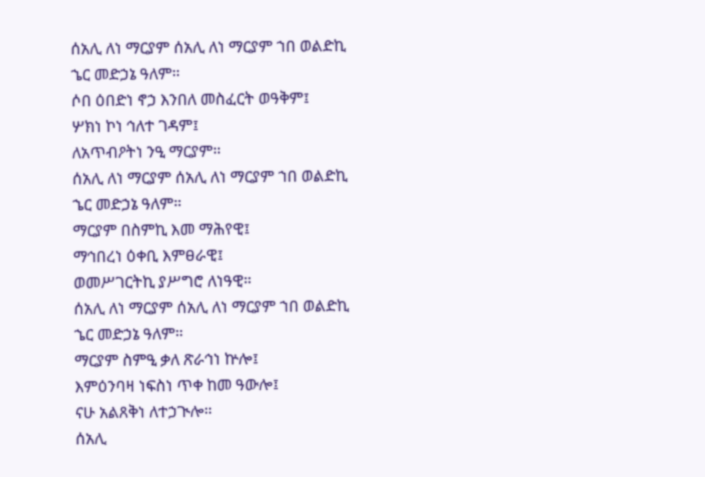ሰአሊ ለነ ማርያም ሰአሊ ለነ ማርያም ኀበ ወልድኪ
ኄር መድኃኔ ዓለም።
ሶበ ዕበድነ ኖኃ እንበለ መስፈርት ወዓቅም፤
ሦክነ ኮነ ኅለተ ገዳም፤
ለአጥብዖትነ ንዒ ማርያም።
ሰአሊ ለነ ማርያም ሰአሊ ለነ ማርያም ኀበ ወልድኪ
ኄር መድኃኔ ዓለም።
ማርያም በስምኪ እመ ማሕየዊ፤
ማኅበረነ ዕቀቢ እምፀራዊ፤
ወመሥገርትኪ ያሥግሮ ለነዓዊ።
ሰአሊ ለነ ማርያም ሰአሊ ለነ ማርያም ኀበ ወልድኪ
ኄር መድኃኔ ዓለም።
ማርያም ስምዒ ቃለ ጽራኅነ ኵሎ፤
እምዕንባዛ ነፍስነ ጥቀ ከመ ዓውሎ፤
ናሁ አልጸቅነ ለተኃጒሎ።
ሰአሊ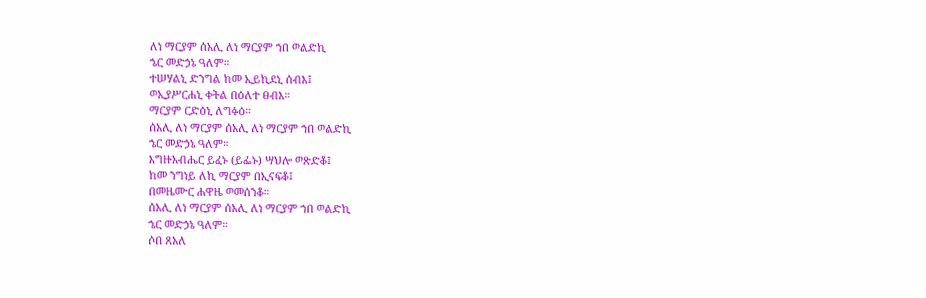ለነ ማርያም ሰአሊ ለነ ማርያም ኀበ ወልድኪ
ኄር መድኃኔ ዓለም።
ተሠሃልኒ ድንግል ከመ ኢይኪደኒ ሰብእ፤
ወኢያሥርሐኒ ቀትል በዕለተ ፀብእ።
ማርያም ርድዕኒ ለግፉዕ።
ሰአሊ ለነ ማርያም ሰአሊ ለነ ማርያም ኀበ ወልድኪ
ኄር መድኃኔ ዓለም።
እግዙአብሔር ይፈኑ (ይፌኑ) ሣህሎ ወጽድቆ፤
ከመ ንግነይ ለኪ ማርያም በኢናፍቆ፤
በመዜሙር ሐዋዜ ወመሰንቆ።
ሰአሊ ለነ ማርያም ሰአሊ ለነ ማርያም ኀበ ወልድኪ
ኄር መድኃኔ ዓለም።
ሶበ ጸአለ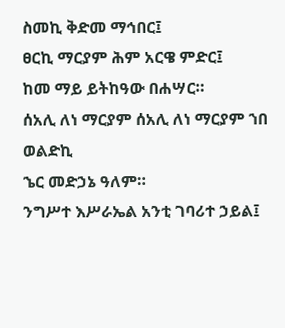ስመኪ ቅድመ ማኅበር፤
ፀርኪ ማርያም ሕም አርዌ ምድር፤
ከመ ማይ ይትከዓው በሐሣር።
ሰአሊ ለነ ማርያም ሰአሊ ለነ ማርያም ኀበ ወልድኪ
ኄር መድኃኔ ዓለም።
ንግሥተ እሥራኤል አንቲ ገባሪተ ኃይል፤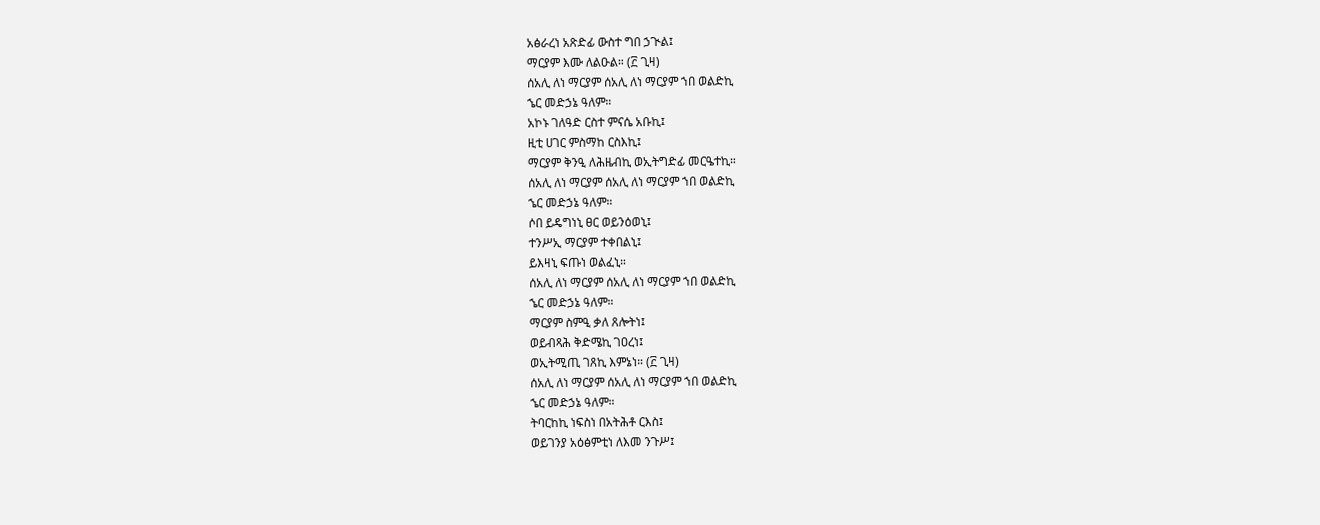አፅራረነ አጽድፊ ውስተ ግበ ኃጒል፤
ማርያም እሙ ለልዑል። (፫ ጊዛ)
ሰአሊ ለነ ማርያም ሰአሊ ለነ ማርያም ኀበ ወልድኪ
ኄር መድኃኔ ዓለም።
አኮኑ ገለዓድ ርስተ ምናሴ አቡኪ፤
ዚቲ ሀገር ምስማከ ርስእኪ፤
ማርያም ቅንዒ ለሕዜብኪ ወኢትግድፊ መርዔተኪ።
ሰአሊ ለነ ማርያም ሰአሊ ለነ ማርያም ኀበ ወልድኪ
ኄር መድኃኔ ዓለም።
ሶበ ይዴግነኒ ፀር ወይንዕወኒ፤
ተንሥኢ ማርያም ተቀበልኒ፤
ይእዛኒ ፍጡነ ወልፈኒ።
ሰአሊ ለነ ማርያም ሰአሊ ለነ ማርያም ኀበ ወልድኪ
ኄር መድኃኔ ዓለም።
ማርያም ስምዒ ቃለ ጸሎትነ፤
ወይብጻሕ ቅድሜኪ ገዐረነ፤
ወኢትሚጢ ገጸኪ እምኔነ። (፫ ጊዛ)
ሰአሊ ለነ ማርያም ሰአሊ ለነ ማርያም ኀበ ወልድኪ
ኄር መድኃኔ ዓለም።
ትባርከኪ ነፍስነ በአትሕቶ ርእስ፤
ወይገንያ አዕፅምቲነ ለእመ ንጉሥ፤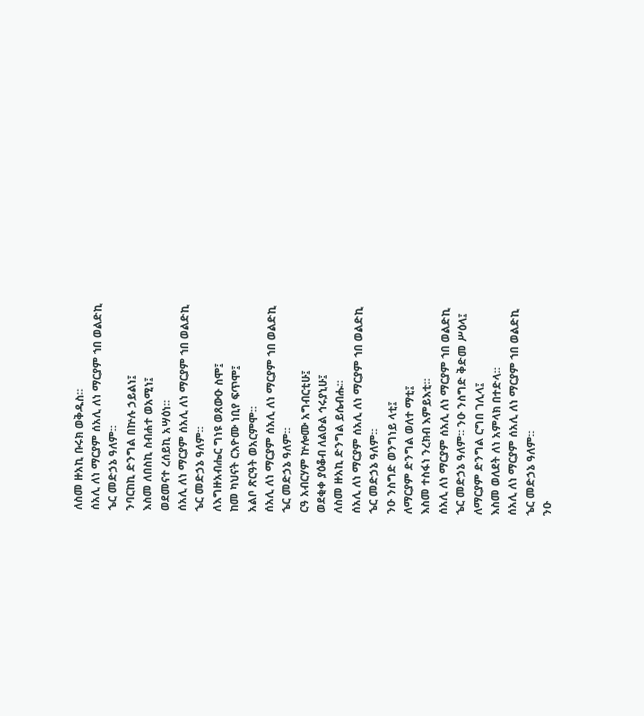ለስመ ዙአኪ ቡሩክ ወቅዱስ።
ሰአሊ ለነ ማርያም ሰአሊ ለነ ማርያም ኀበ ወልድኪ
ኄር መድኃኔ ዓለም።
ንባርከኪ ድንግል በኵሉ ኃይልነ፤
እስመ ለበስኪ ስብሐተ ወአሚነ፤
ወደመናተ ረሰይኪ አሣዕነ።
ሰአሊ ለነ ማርያም ሰአሊ ለነ ማርያም ኀበ ወልድኪ
ኄር መድኃኔ ዓለም።
ለእግዙአብሔር ግነዩ ወጸውዑ ስሞ፤
ከመ ካህናት ርእዮሙ ነቢየ ፍጥሞ፤
አልቦ ጽርዓት ወአርምሞ።
ሰአሊ ለነ ማርያም ሰአሊ ለነ ማርያም ኀበ ወልድኪ
ኄር መድኃኔ ዓለም።
ርዓ አብርሃም ኵሎሙ አግብርቲሁ፤
ወደቂቀ ያዕቆብ ለልዑል ኅሩያኒሁ፤
ለስመ ዙአኪ ድንግል ይሴብሑ።
ሰአሊ ለነ ማርያም ሰአሊ ለነ ማርያም ኀበ ወልድኪ
ኄር መድኃኔ ዓለም።
ንዑ ንስግድ ወንግነይ ላቲ፤
ለማርያም ድንግል ወለተ ማቲ፤
እስመ ተስፋነ ንረክብ እምይእቲ።
ሰአሊ ለነ ማርያም ሰአሊ ለነ ማርያም ኀበ ወልድኪ
ኄር መድኃኔ ዓለም። ንዑ ንስግድ ቅድመ ሥዕላ፤
ለማርያም ድንግል ርግበ ገሊላ፤
እስመ ወለደት ለነ አምላክ በተድላ።
ሰአሊ ለነ ማርያም ሰአሊ ለነ ማርያም ኀበ ወልድኪ
ኄር መድኃኔ ዓለም።
ንዑ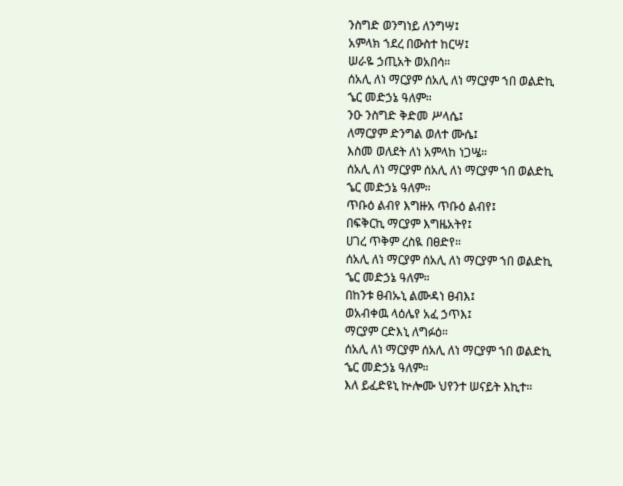ንስግድ ወንግነይ ለንግሣ፤
አምላክ ኀደረ በውስተ ከርሣ፤
ሠራዬ ኃጢአት ወአበሳ።
ሰአሊ ለነ ማርያም ሰአሊ ለነ ማርያም ኀበ ወልድኪ
ኄር መድኃኔ ዓለም።
ንዑ ንስግድ ቅድመ ሥላሴ፤
ለማርያም ድንግል ወለተ ሙሴ፤
እስመ ወለደት ለነ አምላከ ነጋሤ።
ሰአሊ ለነ ማርያም ሰአሊ ለነ ማርያም ኀበ ወልድኪ
ኄር መድኃኔ ዓለም።
ጥቡዕ ልብየ እግዙአ ጥቡዕ ልብየ፤
በፍቅርኪ ማርያም እግዜአትየ፤
ሀገረ ጥቅም ረስዪ በፀድየ።
ሰአሊ ለነ ማርያም ሰአሊ ለነ ማርያም ኀበ ወልድኪ
ኄር መድኃኔ ዓለም።
በከንቱ ፀብኡኒ ልሙዳነ ፀብእ፤
ወአብቀዉ ላዕሌየ አፈ ኃጥእ፤
ማርያም ርድእኒ ለግፉዕ።
ሰአሊ ለነ ማርያም ሰአሊ ለነ ማርያም ኀበ ወልድኪ
ኄር መድኃኔ ዓለም።
እለ ይፈድዩኒ ኵሎሙ ህየንተ ሠናይት እኪተ።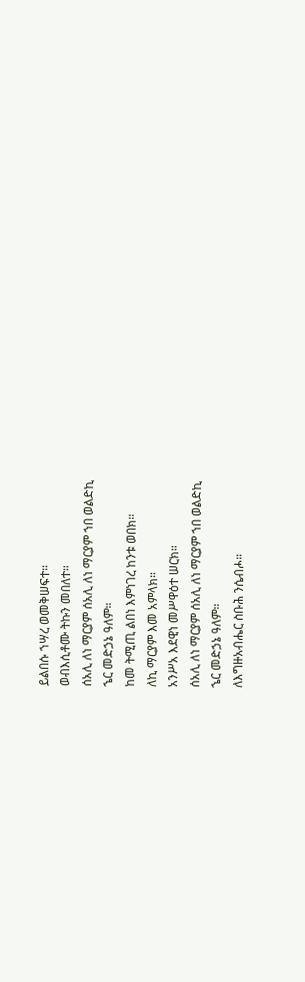ይልበሱ ኀሣረ ወመቅሠፍተ።
ወብእሲቶሙ ትኩን መበለተ።
ሰአሊ ለነ ማርያም ሰአሊ ለነ ማርያም ኀበ ወልድኪ
ኄር መድኃኔ ዓለም።
ከመ ትሚጢ ልበነ እምነገረ ከንቱ ወበክ።
ለኪ ማርያም እመ አምላክ።
አንሥአ እደዊነ መሥዋዕተ ሠርክ።
ሰአሊ ለነ ማርያም ሰአሊ ለነ ማርያም ኀበ ወልድኪ
ኄር መድኃኔ ዓለም።
ለእግዙአብሔር ስቡሕ ንሴብሖ።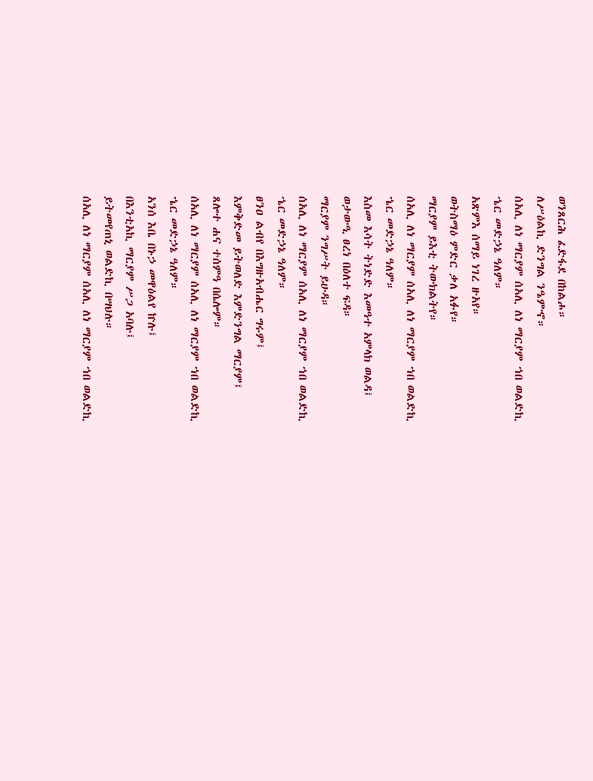ወንጸርሕ ፈድፋደ በከልሖ።
ለሥዕልኪ ድንግል ንዔምኆ።
ሰአሊ ለነ ማርያም ሰአሊ ለነ ማርያም ኀበ ወልድኪ
ኄር መድኃኔ ዓለም።
አጽምእ ሰማይ ነገረ ዙአየ።
ወትስማዕ ምድር ቃለ አፉየ።
ማርያም ይእቲ ትውክልትየ።
ሰአሊ ለነ ማርያም ሰአሊ ለነ ማርያም ኀበ ወልድኪ
ኄር መድኃኔ ዓለም።
እስመ እሳት ትነድድ እመዓተ አምላክ ወልዳ፤
ወታውዒ ፀረነ በዕለተ ፍዳ።
ማርያም ንግሥት ይሁዳ።
ሰአሊ ለነ ማርያም ሰአሊ ለነ ማርያም ኀበ ወልድኪ
ኄር መድኃኔ ዓለም።
ፀንዐ ልብየ በእግዙአብሔር ግሩም፤
እምቅድመ ይትወለድ እምድንግል ማርያም፤
ጸሎተ ሐና ተሰምዓ በሴሎም።
ሰአሊ ለነ ማርያም ሰአሊ ለነ ማርያም ኀበ ወልድኪ
ኄር መድኃኔ ዓለም።
አንሰ እቤ በኑኃ መዋዕልየ ኵሉ፤
በእንቲአኪ ማርያም ሥጋ አባሉ፤
ይትመየጠኒ ወልድኪ በሣህሉ።
ሰአሊ ለነ ማርያም ሰአሊ ለነ ማርያም ኀበ ወልድኪ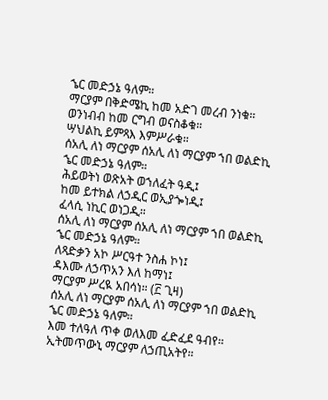ኄር መድኃኔ ዓለም።
ማርያም በቅድሜኪ ከመ አድገ መረብ ንነቁ።
ወንነብብ ከመ ርግብ ወናስቆቁ።
ሣህልኪ ይምጻእ እምሥራቁ።
ሰአሊ ለነ ማርያም ሰአሊ ለነ ማርያም ኀበ ወልድኪ
ኄር መድኃኔ ዓለም።
ሕይወትነ ወጽአት ወኀለፈት ዓዲ፤
ከመ ይተክል ለኃዲር ወኢያጐነዲ፤
ፈላሲ ነኪር ወነጋዲ።
ሰአሊ ለነ ማርያም ሰአሊ ለነ ማርያም ኀበ ወልድኪ
ኄር መድኃኔ ዓለም።
ለጻድቃን አኮ ሥርዓተ ንስሐ ኮነ፤
ዳእሙ ለኃጥአን እለ ከማነ፤
ማርያም ሥረዪ አበሳነ። (፫ ጊዛ)
ሰአሊ ለነ ማርያም ሰአሊ ለነ ማርያም ኀበ ወልድኪ
ኄር መድኃኔ ዓለም።
እመ ተለዓለ ጥቀ ወለእመ ፈድፈደ ዓብየ።
ኢትመጥውኒ ማርያም ለኃጢአትየ።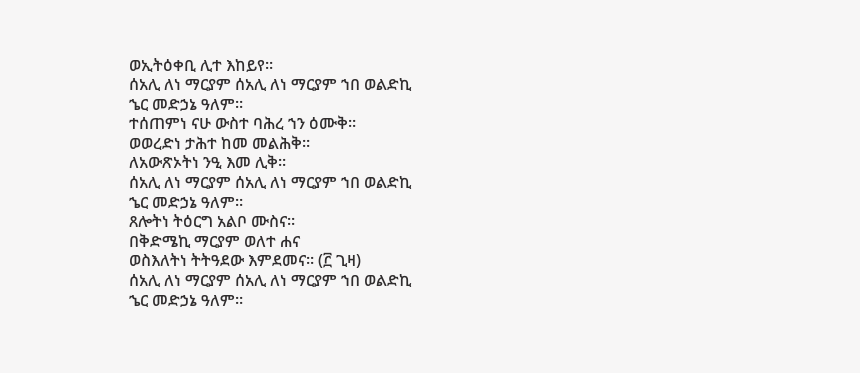ወኢትዕቀቢ ሊተ እከይየ።
ሰአሊ ለነ ማርያም ሰአሊ ለነ ማርያም ኀበ ወልድኪ
ኄር መድኃኔ ዓለም።
ተሰጠምነ ናሁ ውስተ ባሕረ ኀን ዕሙቅ።
ወወረድነ ታሕተ ከመ መልሕቅ።
ለአውጽኦትነ ንዒ እመ ሊቅ።
ሰአሊ ለነ ማርያም ሰአሊ ለነ ማርያም ኀበ ወልድኪ
ኄር መድኃኔ ዓለም።
ጸሎትነ ትዕርግ አልቦ ሙስና።
በቅድሜኪ ማርያም ወለተ ሐና
ወስእለትነ ትትዓደው እምደመና። (፫ ጊዛ)
ሰአሊ ለነ ማርያም ሰአሊ ለነ ማርያም ኀበ ወልድኪ
ኄር መድኃኔ ዓለም።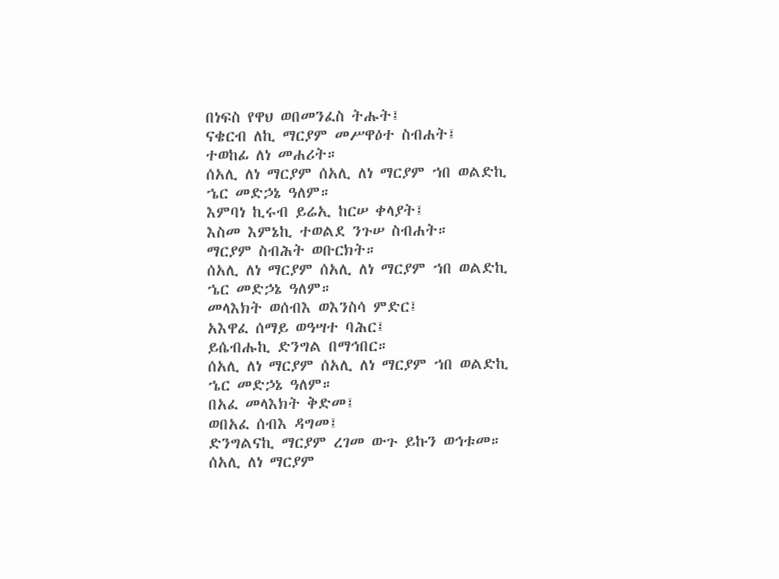በነፍስ የዋህ ወበመንፈስ ትሑት፤
ናቄርብ ለኪ ማርያም መሥዋዕተ ስብሐት፤
ተወከፊ ለነ መሐሪት።
ሰአሊ ለነ ማርያም ሰአሊ ለነ ማርያም ኀበ ወልድኪ
ኄር መድኃኔ ዓለም።
እምባነ ኪሩብ ይሬኢ ከርሠ ቀላያት፤
እስመ እምኔኪ ተወልደ ንጉሠ ስብሐት።
ማርያም ስብሕት ወቡርክት።
ሰአሊ ለነ ማርያም ሰአሊ ለነ ማርያም ኀበ ወልድኪ
ኄር መድኃኔ ዓለም።
መላእክት ወሰብእ ወእንስሳ ምድር፤
አእዋፈ ሰማይ ወዓሣተ ባሕር፤
ይሴብሑኪ ድንግል በማኅበር።
ሰአሊ ለነ ማርያም ሰአሊ ለነ ማርያም ኀበ ወልድኪ
ኄር መድኃኔ ዓለም።
በአፈ መላእክት ቅድመ፤
ወበአፈ ሰብእ ዳግመ፤
ድንግልናኪ ማርያም ረገመ ውጉ ይኩን ወኅቱመ።
ሰአሊ ለነ ማርያም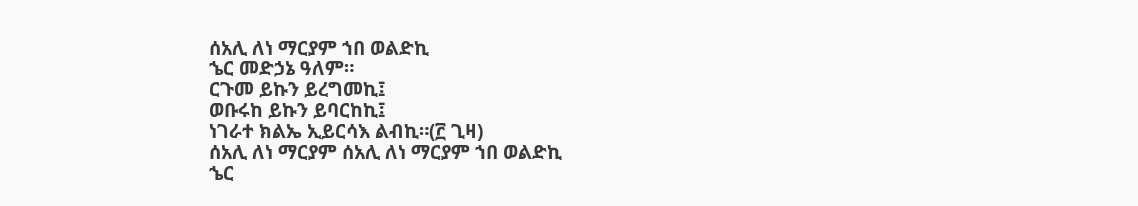ሰአሊ ለነ ማርያም ኀበ ወልድኪ
ኄር መድኃኔ ዓለም።
ርጉመ ይኩን ይረግመኪ፤
ወቡሩከ ይኩን ይባርከኪ፤
ነገራተ ክልኤ ኢይርሳእ ልብኪ።(፫ ጊዛ)
ሰአሊ ለነ ማርያም ሰአሊ ለነ ማርያም ኀበ ወልድኪ
ኄር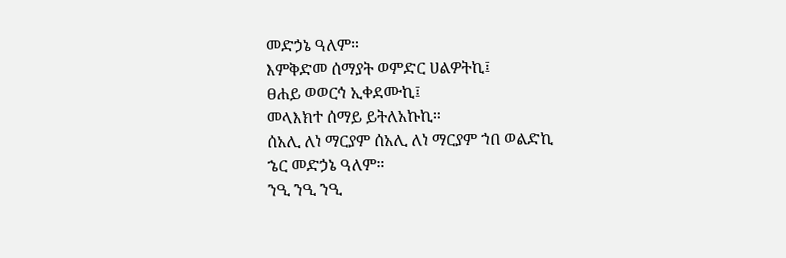መድኃኔ ዓለም።
እምቅድመ ሰማያት ወምድር ሀልዎትኪ፤
ፀሐይ ወወርኅ ኢቀደሙኪ፤
መላእክተ ሰማይ ይትለአኩኪ።
ሰአሊ ለነ ማርያም ሰአሊ ለነ ማርያም ኀበ ወልድኪ
ኄር መድኃኔ ዓለም።
ንዒ ንዒ ንዒ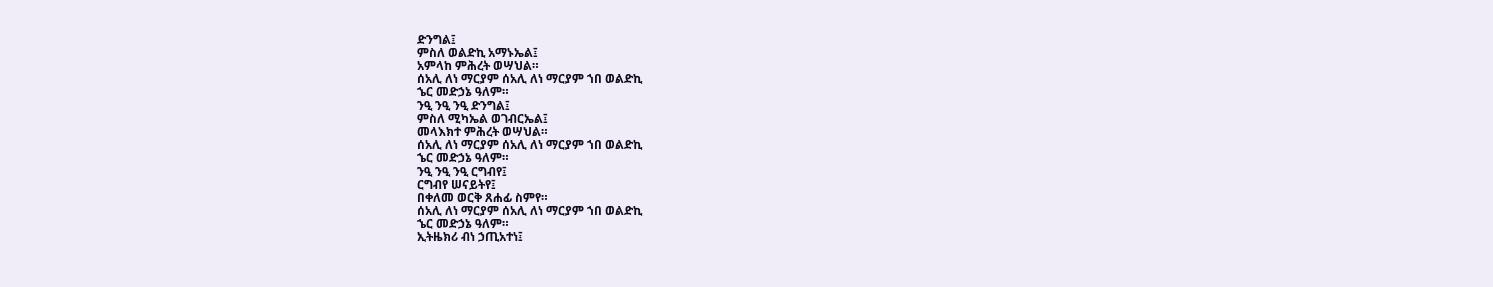ድንግል፤
ምስለ ወልድኪ አማኑኤል፤
አምላከ ምሕረት ወሣህል።
ሰአሊ ለነ ማርያም ሰአሊ ለነ ማርያም ኀበ ወልድኪ
ኄር መድኃኔ ዓለም።
ንዒ ንዒ ንዒ ድንግል፤
ምስለ ሚካኤል ወገብርኤል፤
መላእክተ ምሕረት ወሣህል።
ሰአሊ ለነ ማርያም ሰአሊ ለነ ማርያም ኀበ ወልድኪ
ኄር መድኃኔ ዓለም።
ንዒ ንዒ ንዒ ርግብየ፤
ርግብየ ሠናይትየ፤
በቀለመ ወርቅ ጸሐፊ ስምየ።
ሰአሊ ለነ ማርያም ሰአሊ ለነ ማርያም ኀበ ወልድኪ
ኄር መድኃኔ ዓለም።
ኢትዜክሪ ብነ ኃጢአተነ፤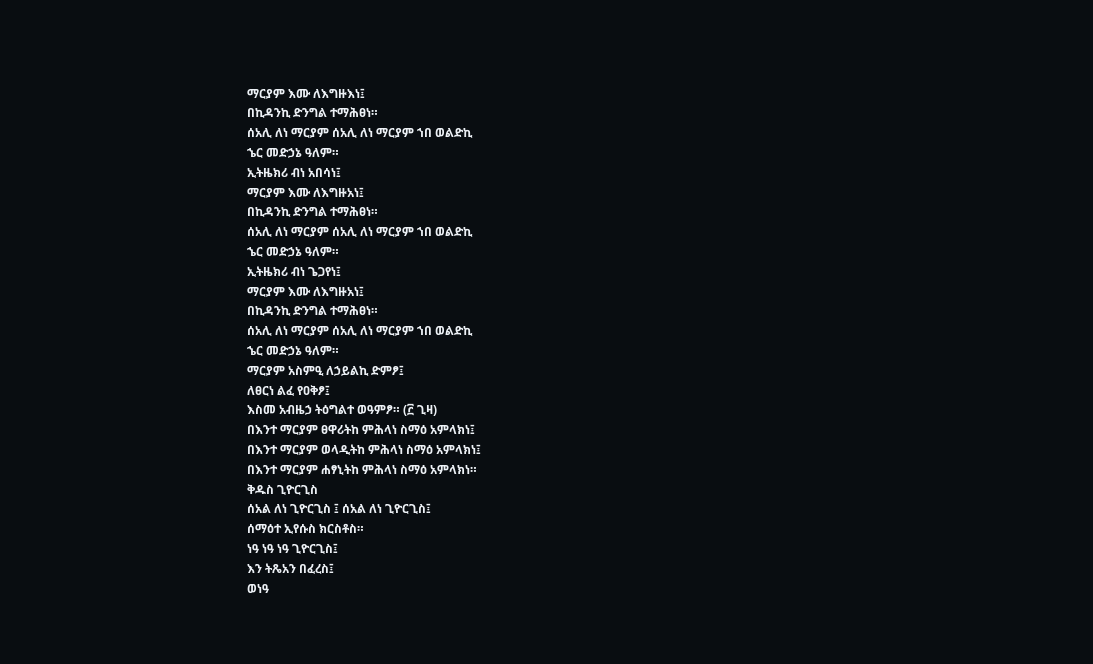ማርያም እሙ ለእግዙእነ፤
በኪዳንኪ ድንግል ተማሕፀነ።
ሰአሊ ለነ ማርያም ሰአሊ ለነ ማርያም ኀበ ወልድኪ
ኄር መድኃኔ ዓለም።
ኢትዜክሪ ብነ አበሳነ፤
ማርያም እሙ ለእግዙአነ፤
በኪዳንኪ ድንግል ተማሕፀነ።
ሰአሊ ለነ ማርያም ሰአሊ ለነ ማርያም ኀበ ወልድኪ
ኄር መድኃኔ ዓለም።
ኢትዜክሪ ብነ ጌጋየነ፤
ማርያም እሙ ለእግዙአነ፤
በኪዳንኪ ድንግል ተማሕፀነ።
ሰአሊ ለነ ማርያም ሰአሊ ለነ ማርያም ኀበ ወልድኪ
ኄር መድኃኔ ዓለም።
ማርያም አስምዒ ለኃይልኪ ድምፆ፤
ለፀርነ ልፈ የዐቅፆ፤
እስመ አብዜኃ ትዕግልተ ወዓምፆ። (፫ ጊዛ)
በእንተ ማርያም ፀዋሪትከ ምሕላነ ስማዕ አምላክነ፤
በእንተ ማርያም ወላዲትከ ምሕላነ ስማዕ አምላክነ፤
በእንተ ማርያም ሐፃኒትከ ምሕላነ ስማዕ አምላክነ።
ቅዱስ ጊዮርጊስ
ሰአል ለነ ጊዮርጊስ ፤ ሰአል ለነ ጊዮርጊስ፤
ሰማዕተ ኢየሱስ ክርስቶስ።
ነዓ ነዓ ነዓ ጊዮርጊስ፤
እን ትጼአን በፈረስ፤
ወነዓ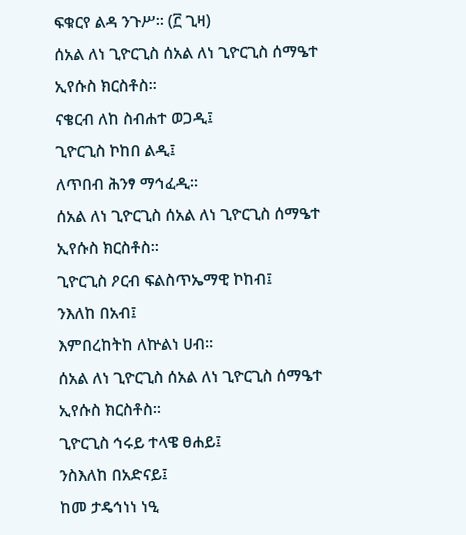ፍቁርየ ልዳ ንጉሥ። (፫ ጊዛ)
ሰአል ለነ ጊዮርጊስ ሰአል ለነ ጊዮርጊስ ሰማዔተ
ኢየሱስ ክርስቶስ።
ናቄርብ ለከ ስብሐተ ወጋዲ፤
ጊዮርጊስ ኮከበ ልዲ፤
ለጥበብ ሕንፃ ማኅፈዲ።
ሰአል ለነ ጊዮርጊስ ሰአል ለነ ጊዮርጊስ ሰማዔተ
ኢየሱስ ክርስቶስ።
ጊዮርጊስ ዖርብ ፍልስጥኤማዊ ኮከብ፤
ንእለከ በአብ፤
እምበረከትከ ለኵልነ ሀብ።
ሰአል ለነ ጊዮርጊስ ሰአል ለነ ጊዮርጊስ ሰማዔተ
ኢየሱስ ክርስቶስ።
ጊዮርጊስ ኅሩይ ተላዌ ፀሐይ፤
ንስእለከ በአድናይ፤
ከመ ታዴኅነነ ነዒ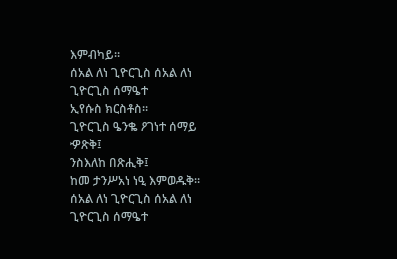እምብካይ።
ሰአል ለነ ጊዮርጊስ ሰአል ለነ ጊዮርጊስ ሰማዔተ
ኢየሱስ ክርስቶስ።
ጊዮርጊስ ዔንቈ ዖገነተ ሰማይ ዏጽቅ፤
ንስእለከ በጽሒቅ፤
ከመ ታንሥአነ ነዒ እምወዱቅ።
ሰአል ለነ ጊዮርጊስ ሰአል ለነ ጊዮርጊስ ሰማዔተ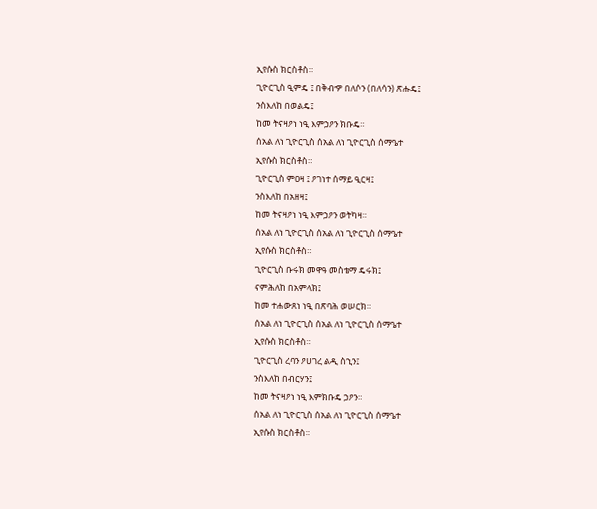ኢየሱስ ክርስቶስ።
ጊዮርጊስ ዒምዴ ፤ በቅብዏ በለሶን (በለሳን) ጽሑዴ፤
ንስእለከ በወልዴ፤
ከመ ትናዛዖነ ነዒ እምኃዖን ክቡዴ።
ሰአል ለነ ጊዮርጊስ ሰአል ለነ ጊዮርጊስ ሰማዔተ
ኢየሱስ ክርስቶስ።
ጊዮርጊስ ምዐዛ ፤ ዖገነተ ሰማይ ዒርዛ፤
ንስእለከ በአዘዛ፤
ከመ ትናዛዖነ ነዒ እምኃዖን ወትካዛ።
ሰአል ለነ ጊዮርጊስ ሰአል ለነ ጊዮርጊስ ሰማዔተ
ኢየሱስ ክርስቶስ።
ጊዮርጊስ ቡሩክ መዋዓ መስቴማ ዴሩክ፤
ናምሕለከ በአምላክ፤
ከመ ተሐውጸነ ነዒ በጽባሕ ወሠርክ።
ሰአል ለነ ጊዮርጊስ ሰአል ለነ ጊዮርጊስ ሰማዔተ
ኢየሱስ ክርስቶስ።
ጊዮርጊስ ረባን ዖሀገረ ልዲ ስኂን፤
ንስእለከ በብርሃን፤
ከመ ትናዛዖነ ነዒ እምክቡዴ ኃዖን።
ሰአል ለነ ጊዮርጊስ ሰአል ለነ ጊዮርጊስ ሰማዔተ
ኢየሱስ ክርስቶስ።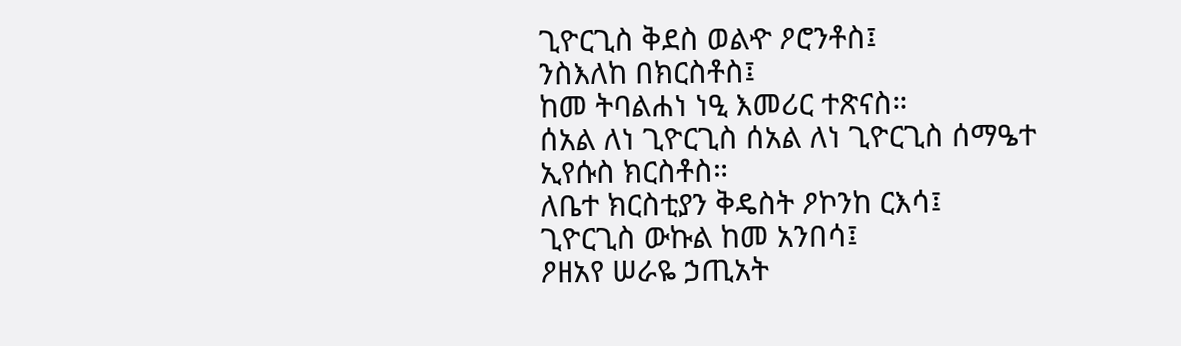ጊዮርጊስ ቅደስ ወልዯ ዖሮንቶስ፤
ንስእለከ በክርስቶስ፤
ከመ ትባልሐነ ነዒ እመሪር ተጽናስ።
ሰአል ለነ ጊዮርጊስ ሰአል ለነ ጊዮርጊስ ሰማዔተ
ኢየሱስ ክርስቶስ።
ለቤተ ክርስቲያን ቅዴስት ዖኮንከ ርእሳ፤
ጊዮርጊስ ውኩል ከመ አንበሳ፤
ዖዘአየ ሠራዬ ኃጢአት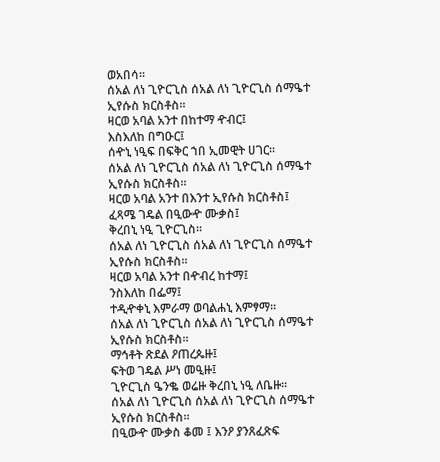ወአበሳ።
ሰአል ለነ ጊዮርጊስ ሰአል ለነ ጊዮርጊስ ሰማዔተ
ኢየሱስ ክርስቶስ።
ዛርወ አባል አንተ በከተማ ዯብር፤
እስእለከ በግዑር፤
ሰዯኒ ነዒፍ በፍቅር ኀበ ኢመዊት ሀገር።
ሰአል ለነ ጊዮርጊስ ሰአል ለነ ጊዮርጊስ ሰማዔተ
ኢየሱስ ክርስቶስ።
ዛርወ አባል አንተ በእንተ ኢየሱስ ክርስቶስ፤
ፈጻሜ ገዴል በዒውዯ ሙቃስ፤
ቅረበኒ ነዒ ጊዮርጊስ።
ሰአል ለነ ጊዮርጊስ ሰአል ለነ ጊዮርጊስ ሰማዔተ
ኢየሱስ ክርስቶስ።
ዛርወ አባል አንተ በዯብረ ከተማ፤
ንስእለከ በፌማ፤
ተዲዯቀኒ እምራማ ወባልሐኒ እምፃማ።
ሰአል ለነ ጊዮርጊስ ሰአል ለነ ጊዮርጊስ ሰማዔተ
ኢየሱስ ክርስቶስ።
ማኅቶት ጽደል ዖጠረጴዙ፤
ፍትወ ገዴል ሥነ መዒዙ፤
ጊዮርጊስ ዔንቈ ወሬዙ ቅረበኒ ነዒ ለቤዙ።
ሰአል ለነ ጊዮርጊስ ሰአል ለነ ጊዮርጊስ ሰማዔተ
ኢየሱስ ክርስቶስ።
በዒውዯ ሙቃስ ቆመ ፤ እንዖ ያንጸፈጽፍ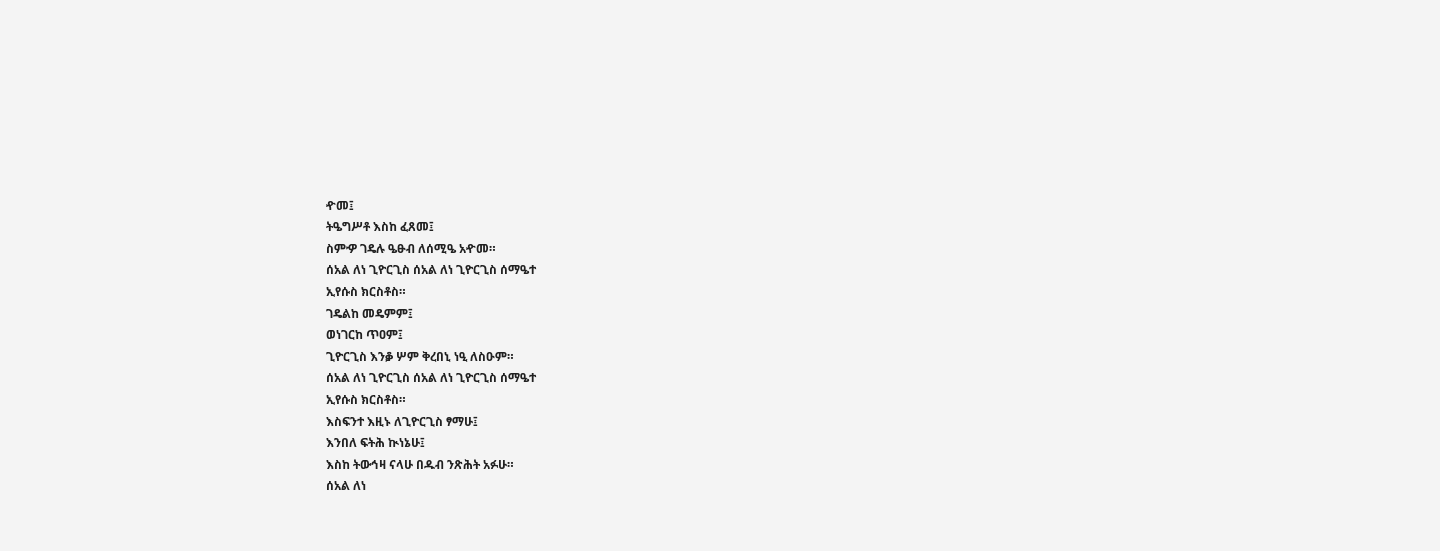ዯመ፤
ትዔግሥቶ እስከ ፈጸመ፤
ስምዏ ገዴሉ ዔፁብ ለሰሚዔ አዯመ።
ሰአል ለነ ጊዮርጊስ ሰአል ለነ ጊዮርጊስ ሰማዔተ
ኢየሱስ ክርስቶስ።
ገዴልከ መዴምም፤
ወነገርከ ጥዐም፤
ጊዮርጊስ እንቇ ሦም ቅረበኒ ነዒ ለስዑም።
ሰአል ለነ ጊዮርጊስ ሰአል ለነ ጊዮርጊስ ሰማዔተ
ኢየሱስ ክርስቶስ።
እስፍንተ እዚኑ ለጊዮርጊስ ፃማሁ፤
እንበለ ፍትሕ ኲነኔሁ፤
እስከ ትውኅዛ ናላሁ በዱብ ንጽሕት አፉሁ።
ሰአል ለነ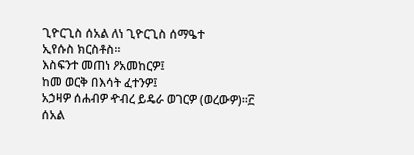ጊዮርጊስ ሰአል ለነ ጊዮርጊስ ሰማዔተ
ኢየሱስ ክርስቶስ።
እስፍንተ መጠነ ዖአመከርዎ፤
ከመ ወርቅ በእሳት ፈተንዎ፤
አኃዛዎ ሰሐብዎ ዯብረ ይዴራ ወገርዎ (ወረውዎ)።፫
ሰአል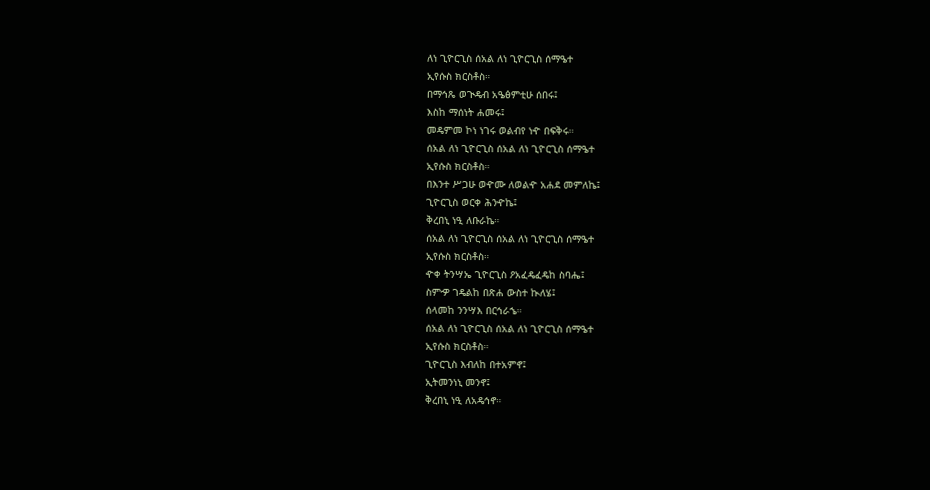ለነ ጊዮርጊስ ሰአል ለነ ጊዮርጊስ ሰማዔተ
ኢየሱስ ክርስቶስ።
በማኅጼ ወጒዴብ አዔፅምቲሁ ሰበሩ፤
እስከ ማሰነት ሐመሩ፤
መዴምመ ኮነ ነገሩ ወልብየ ነዯ በፍቅሩ።
ሰአል ለነ ጊዮርጊስ ሰአል ለነ ጊዮርጊስ ሰማዔተ
ኢየሱስ ክርስቶስ።
በእንተ ሥጋሁ ወዯሙ ለወልዯ አሐደ መምለኬ፤
ጊዮርጊስ ወርቀ ሕንዯኬ፤
ቅረበኒ ነዒ ለቡራኬ።
ሰአል ለነ ጊዮርጊስ ሰአል ለነ ጊዮርጊስ ሰማዔተ
ኢየሱስ ክርስቶስ።
ዯቀ ትንሣኤ ጊዮርጊስ ዖአፈዴፈዴከ ስባሔ፤
ስምዏ ገዴልከ በጽሐ ውስተ ኲለሄ፤
ሰላመከ ንንሣእ በርኅራኄ።
ሰአል ለነ ጊዮርጊስ ሰአል ለነ ጊዮርጊስ ሰማዔተ
ኢየሱስ ክርስቶስ።
ጊዮርጊስ እብለከ በተአምኖ፤
ኢትመንነኒ መንኖ፤
ቅረበኒ ነዒ ለአዴኅኖ።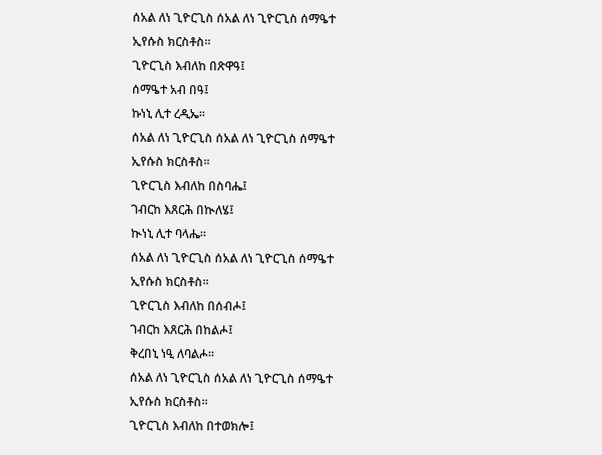ሰአል ለነ ጊዮርጊስ ሰአል ለነ ጊዮርጊስ ሰማዔተ
ኢየሱስ ክርስቶስ።
ጊዮርጊስ እብለከ በጽዋዓ፤
ሰማዔተ አብ በዓ፤
ኩነኒ ሊተ ረዲኤ።
ሰአል ለነ ጊዮርጊስ ሰአል ለነ ጊዮርጊስ ሰማዔተ
ኢየሱስ ክርስቶስ።
ጊዮርጊስ እብለከ በስባሔ፤
ገብርከ እጸርሕ በኲለሄ፤
ኲነኒ ሊተ ባላሔ።
ሰአል ለነ ጊዮርጊስ ሰአል ለነ ጊዮርጊስ ሰማዔተ
ኢየሱስ ክርስቶስ።
ጊዮርጊስ እብለከ በሰብሖ፤
ገብርከ እጸርሕ በከልሖ፤
ቅረበኒ ነዒ ለባልሖ።
ሰአል ለነ ጊዮርጊስ ሰአል ለነ ጊዮርጊስ ሰማዔተ
ኢየሱስ ክርስቶስ።
ጊዮርጊስ እብለከ በተወክሎ፤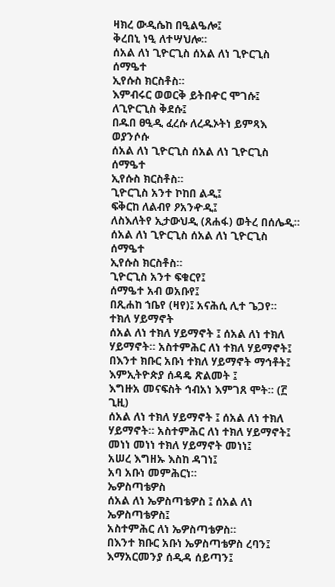ዛክረ ውዲሴከ በዒልዔሎ፤
ቅረበኒ ነዒ ለተሣህሎ።
ሰአል ለነ ጊዮርጊስ ሰአል ለነ ጊዮርጊስ ሰማዔተ
ኢየሱስ ክርስቶስ።
እምብሩር ወወርቅ ይትበዯር ሞገሱ፤
ለጊዮርጊስ ቅደሱ፤
በዱበ ፀዒዲ ፈረሱ ለረዱኦትነ ይምጻእ ወያንሶሱ
ሰአል ለነ ጊዮርጊስ ሰአል ለነ ጊዮርጊስ ሰማዔተ
ኢየሱስ ክርስቶስ።
ጊዮርጊስ አንተ ኮከበ ልዲ፤
ፍቅርከ ለልብየ ዖአንዯዲ፤
ለስእለትየ ኢታውህዲ (ጸሐፋ) ወትረ በሰሌዲ።
ሰአል ለነ ጊዮርጊስ ሰአል ለነ ጊዮርጊስ ሰማዔተ
ኢየሱስ ክርስቶስ።
ጊዮርጊስ አንተ ፍቁርየ፤
ሰማዔተ አብ ወአቡየ፤
በጺሐከ ኀቤየ (ዛየ)፤ አናሕሲ ሊተ ጌጋየ።
ተክለ ሃይማኖት
ሰአል ለነ ተክለ ሃይማኖት ፤ ሰአል ለነ ተክለ
ሃይማኖት። አስተምሕር ለነ ተክለ ሃይማኖት፤
በእንተ ክቡር አቡነ ተክለ ሃይማኖት ማኅቶት፤
እምኢትዮጵያ ሰዳዴ ጽልመት ፤
እግዙአ መናፍስት ኅብአነ እምገጸ ሞት። (፫ ጊዚ)
ሰአል ለነ ተክለ ሃይማኖት ፤ ሰአል ለነ ተክለ
ሃይማኖት። አስተምሕር ለነ ተክለ ሃይማኖት፤
መነነ መነነ ተክለ ሃይማኖት መነነ፤
አሠረ እግዘኡ እስከ ዳገነ፤
አባ አቡነ መምሕርነ።
ኤዎስጣቴዎስ
ሰአል ለነ ኤዎስጣቴዎስ ፤ ሰአል ለነ ኤዎስጣቴዎስ፤
አስተምሕር ለነ ኤዎስጣቴዎስ።
በእንተ ክቡር አቡነ ኤዎስጣቴዎስ ረባን፤
እማአርመንያ ሰዲዳ ሰይጣን፤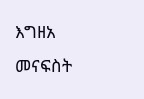እግዘአ መናፍስት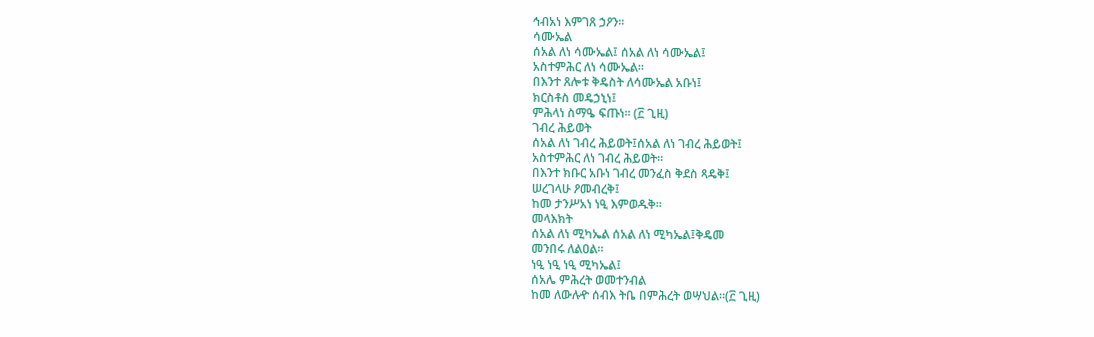ኅብአነ እምገጸ ኃዖን።
ሳሙኤል
ሰአል ለነ ሳሙኤል፤ ሰአል ለነ ሳሙኤል፤
አስተምሕር ለነ ሳሙኤል።
በእንተ ጸሎቱ ቅዴስት ለሳሙኤል አቡነ፤
ክርስቶስ መዴኃኒነ፤
ምሕላነ ስማዔ ፍጡነ። (፫ ጊዚ)
ገብረ ሕይወት
ሰአል ለነ ገብረ ሕይወት፤ሰአል ለነ ገብረ ሕይወት፤
አስተምሕር ለነ ገብረ ሕይወት።
በእንተ ክቡር አቡነ ገብረ መንፈስ ቅደስ ጻዴቅ፤
ሠረገላሁ ዖመብረቅ፤
ከመ ታንሥአነ ነዒ እምወዱቅ።
መላእክት
ሰአል ለነ ሚካኤል ሰአል ለነ ሚካኤል፤ቅዴመ
መንበሩ ለልዐል።
ነዒ ነዒ ነዒ ሚካኤል፤
ሰአሌ ምሕረት ወመተንብል
ከመ ለውሉዯ ሰብእ ትቤ በምሕረት ወሣህል።(፫ ጊዚ)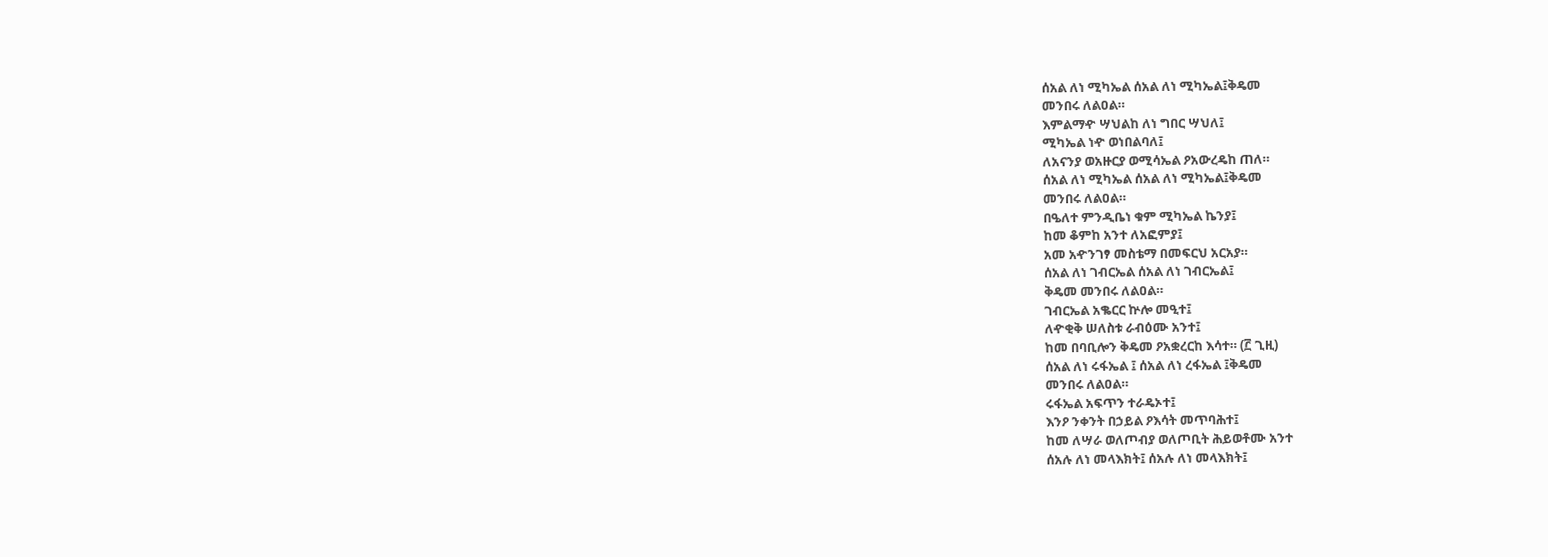ሰአል ለነ ሚካኤል ሰአል ለነ ሚካኤል፤ቅዴመ
መንበሩ ለልዐል።
እምልማዯ ሣህልከ ለነ ግበር ሣህለ፤
ሚካኤል ነዯ ወነበልባለ፤
ለአናንያ ወአዙርያ ወሚሳኤል ዖአውረዴከ ጠለ።
ሰአል ለነ ሚካኤል ሰአል ለነ ሚካኤል፤ቅዴመ
መንበሩ ለልዐል።
በዔለተ ምንዲቤነ ቁም ሚካኤል ኬንያ፤
ከመ ቆምከ አንተ ለአፎምያ፤
አመ አዯንገፃ መስቴማ በመፍርህ አርአያ።
ሰአል ለነ ገብርኤል ሰአል ለነ ገብርኤል፤
ቅዴመ መንበሩ ለልዐል።
ገብርኤል አቈርር ኵሎ መዒተ፤
ለዯቂቅ ሠለስቱ ራብዕሙ አንተ፤
ከመ በባቢሎን ቅዴመ ዖአቋረርከ እሳተ። (፫ ጊዚ)
ሰአል ለነ ሩፋኤል ፤ ሰአል ለነ ረፋኤል ፤ቅዴመ
መንበሩ ለልዐል።
ሩፋኤል አፍጥን ተራዴኦተ፤
እንዖ ንቀንት በኃይል ዖእሳት መጥባሕተ፤
ከመ ለሣራ ወለጦብያ ወለጦቢት ሕይወቶሙ አንተ
ሰአሉ ለነ መላእክት፤ ሰአሉ ለነ መላእክት፤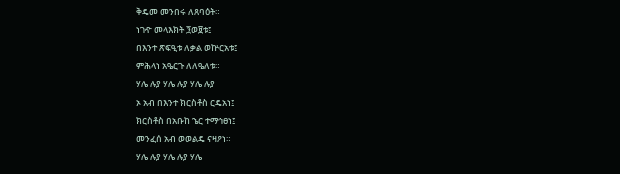ቅዴመ መንበሩ ለጸባዕት።
ነገዯ መላእክት ፺ወ፱ቱ፤
በእንተ ጽፍዒቱ ለቃል ወኵርአቱ፤
ምሕላነ አዔርጉ ለለዔለቱ።
ሃሌ ሉያ ሃሌ ሉያ ሃሌ ሉያ
ኦ አብ በእንተ ክርስቶስ ርዴአነ፤
ክርስቶስ በአቡከ ኄር ተማኅፀነ፤
መንፈሰ አብ ወወልዴ ናዛዖነ።
ሃሌ ሉያ ሃሌ ሉያ ሃሌ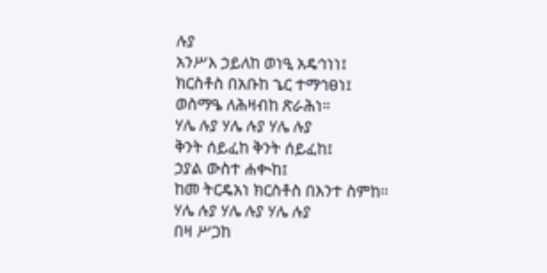ሉያ
አንሥእ ኃይለከ ወነዒ አዴኅነነ፤
ክርስቶስ በአቡከ ኄር ተማኅፀነ፤
ወስማዔ ለሕዛብከ ጽራሕነ።
ሃሌ ሉያ ሃሌ ሉያ ሃሌ ሉያ
ቅንት ሰይፈከ ቅንት ሰይፈከ፤
ኃያል ውስተ ሐቊከ፤
ከመ ትርዴአነ ክርስቶስ በእንተ ስምከ።
ሃሌ ሉያ ሃሌ ሉያ ሃሌ ሉያ
በዛ ሥጋከ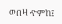ወበዛ ዯምከ፤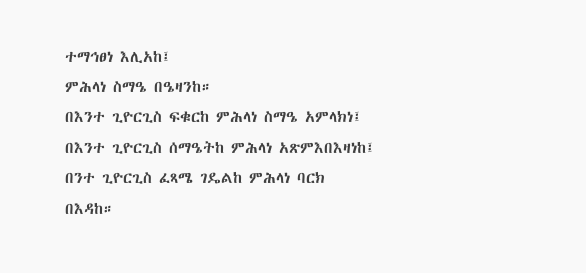ተማኅፀነ እሊአከ፤
ምሕላነ ስማዔ በዔዛንከ።
በእንተ ጊዮርጊስ ፍቁርከ ምሕላነ ስማዔ አምላክነ፤
በእንተ ጊዮርጊስ ሰማዔትከ ምሕላነ አጽምእበእዛነከ፤
በንተ ጊዮርጊስ ፈጻሜ ገዴልከ ምሕላነ ባርክ
በእዳከ።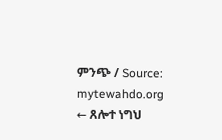ምንጭ / Source: mytewahdo.org
← ጸሎተ ነግህ